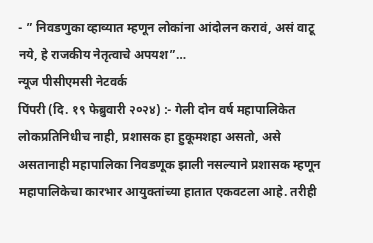- ” निवडणुका व्हाव्यात म्हणून लोकांना आंदोलन करावं, असं वाटू नये, हे राजकीय नेतृत्वाचे अपयश”…
न्यूज पीसीएमसी नेटवर्क
पिंपरी (दि. १९ फेब्रुवारी २०२४) :- गेली दोन वर्ष महापालिकेत लोकप्रतिनिधीच नाही, प्रशासक हा हुकूमशहा असतो, असे असतानाही महापालिका निवडणूक झाली नसल्याने प्रशासक म्हणून महापालिकेचा कारभार आयुक्तांच्या हातात एकवटला आहे. तरीही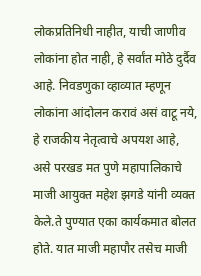लोकप्रतिनिधी नाहीत, याची जाणीव लोकांना होत नाही, हे सर्वांत मोठे दुर्दैव आहे. निवडणुका व्हाव्यात म्हणून लोकांना आंदोलन करावं असं वाटू नये, हे राजकीय नेतृत्वाचे अपयश आहे, असे परखड मत पुणे महापालिकाचे माजी आयुक्त महेश झगडे यांनी व्यक्त केले.ते पुण्यात एका कार्यकमात बोलत होते. यात माजी महापौर तसेच माजी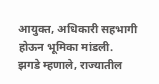आयुक्त, अधिकारी सहभागी होऊन भूमिका मांडली.
झगडे म्हणाले, राज्यातील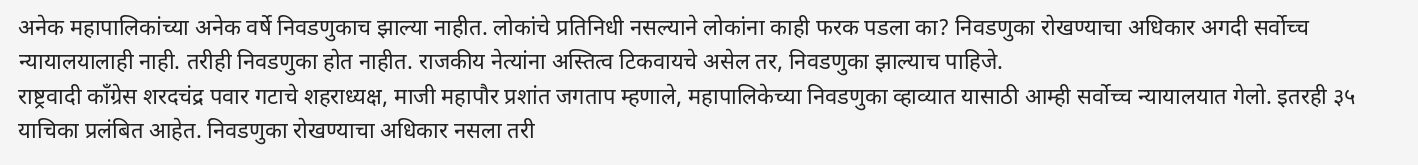अनेक महापालिकांच्या अनेक वर्षे निवडणुकाच झाल्या नाहीत. लोकांचे प्रतिनिधी नसल्याने लोकांना काही फरक पडला का? निवडणुका रोखण्याचा अधिकार अगदी सर्वोच्च न्यायालयालाही नाही. तरीही निवडणुका होत नाहीत. राजकीय नेत्यांना अस्तित्व टिकवायचे असेल तर, निवडणुका झाल्याच पाहिजे.
राष्ट्रवादी काँग्रेस शरदचंद्र पवार गटाचे शहराध्यक्ष, माजी महापौर प्रशांत जगताप म्हणाले, महापालिकेच्या निवडणुका व्हाव्यात यासाठी आम्ही सर्वोच्च न्यायालयात गेलो. इतरही ३५ याचिका प्रलंबित आहेत. निवडणुका रोखण्याचा अधिकार नसला तरी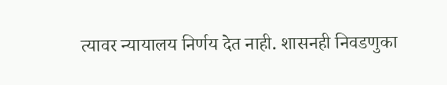त्यावर न्यायालय निर्णय देत नाही. शासनही निवडणुका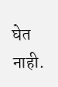घेत नाही.